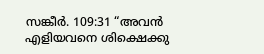സങ്കീർ. 109:31 “അവൻ എളിയവനെ ശിക്ഷെക്കു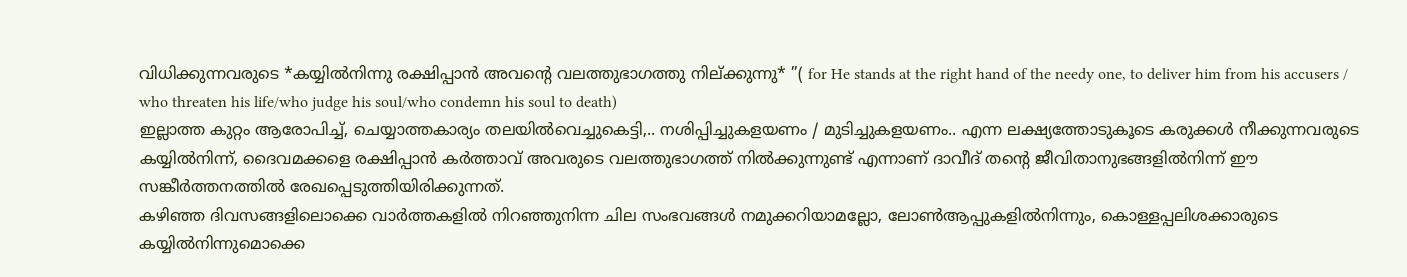വിധിക്കുന്നവരുടെ *കയ്യിൽനിന്നു രക്ഷിപ്പാൻ അവൻ്റെ വലത്തുഭാഗത്തു നില്ക്കുന്നു* ”( for He stands at the right hand of the needy one, to deliver him from his accusers / who threaten his life/who judge his soul/who condemn his soul to death)
ഇല്ലാത്ത കുറ്റം ആരോപിച്ച്, ചെയ്യാത്തകാര്യം തലയിൽവെച്ചുകെട്ടി,.. നശിപ്പിച്ചുകളയണം / മുടിച്ചുകളയണം.. എന്ന ലക്ഷ്യത്തോടുകൂടെ കരുക്കൾ നീക്കുന്നവരുടെ കയ്യിൽനിന്ന്, ദൈവമക്കളെ രക്ഷിപ്പാൻ കർത്താവ് അവരുടെ വലത്തുഭാഗത്ത് നിൽക്കുന്നുണ്ട് എന്നാണ് ദാവീദ് തൻ്റെ ജീവിതാനുഭങ്ങളിൽനിന്ന് ഈ സങ്കീർത്തനത്തിൽ രേഖപ്പെടുത്തിയിരിക്കുന്നത്.
കഴിഞ്ഞ ദിവസങ്ങളിലൊക്കെ വാർത്തകളിൽ നിറഞ്ഞുനിന്ന ചില സംഭവങ്ങൾ നമുക്കറിയാമല്ലോ, ലോൺആപ്പുകളിൽനിന്നും, കൊള്ളപ്പലിശക്കാരുടെ കയ്യിൽനിന്നുമൊക്കെ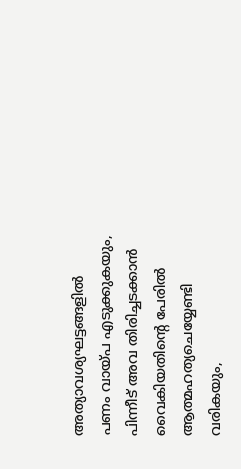അത്യാവശ്യഘട്ടങ്ങളിൽ പണം വായ്പ എടുക്കുകയും, പിന്നീട് അവ തിരിച്ചടക്കാൻ വൈകിയതിൻ്റെ പേരിൽ ആത്മഹത്യചെയ്യേണ്ടി വരികയും,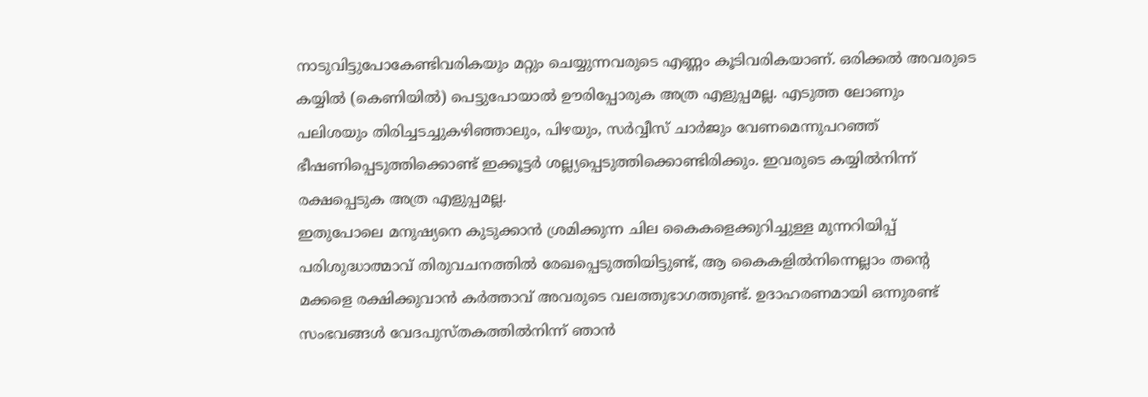നാടുവിട്ടുപോകേണ്ടിവരികയും മറ്റും ചെയ്യുന്നവരുടെ എണ്ണം കൂടിവരികയാണ്. ഒരിക്കൽ അവരുടെ കയ്യിൽ (കെണിയിൽ) പെട്ടുപോയാൽ ഊരിപ്പോരുക അത്ര എളുപ്പമല്ല. എടുത്ത ലോണും പലിശയും തിരിച്ചടച്ചുകഴിഞ്ഞാലും, പിഴയും, സർവ്വീസ് ചാർജും വേണമെന്നുപറഞ്ഞ് ഭീഷണിപ്പെടുത്തിക്കൊണ്ട് ഇക്കൂട്ടർ ശല്ല്യപ്പെടുത്തിക്കൊണ്ടിരിക്കും. ഇവരുടെ കയ്യിൽനിന്ന് രക്ഷപ്പെടുക അത്ര എളുപ്പമല്ല.
ഇതുപോലെ മനുഷ്യനെ കുടുക്കാൻ ശ്രമിക്കുന്ന ചില കൈകളെക്കുറിച്ചുള്ള മുന്നറിയിപ്പ് പരിശുദ്ധാത്മാവ് തിരുവചനത്തിൽ രേഖപ്പെടുത്തിയിട്ടുണ്ട്, ആ കൈകളിൽനിന്നെല്ലാം തൻ്റെ മക്കളെ രക്ഷിക്കുവാൻ കർത്താവ് അവരുടെ വലത്തുഭാഗത്തുണ്ട്. ഉദാഹരണമായി ഒന്നുരണ്ട് സംഭവങ്ങൾ വേദപുസ്തകത്തിൽനിന്ന് ഞാൻ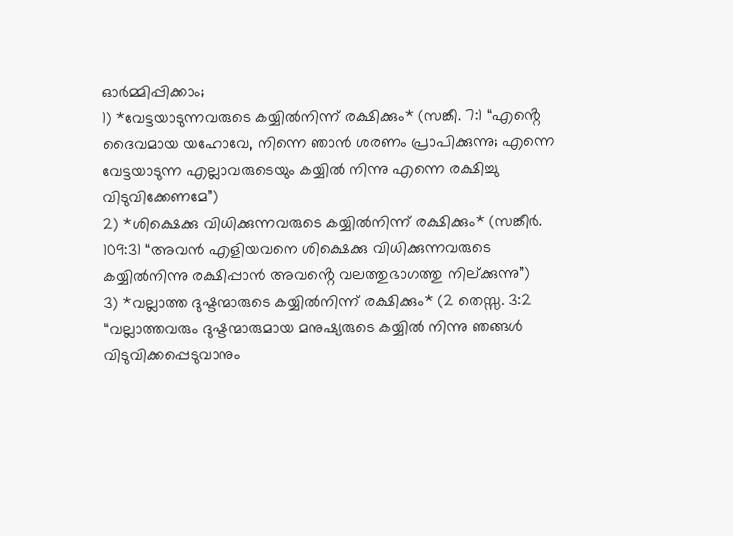ഓർമ്മിപ്പിക്കാം;
1) *വേട്ടയാടുന്നവരുടെ കയ്യിൽനിന്ന് രക്ഷിക്കും* (സങ്കീ. 7:1 “എൻ്റെ ദൈവമായ യഹോവേ, നിന്നെ ഞാൻ ശരണം പ്രാപിക്കുന്നു; എന്നെ വേട്ടയാടുന്ന എല്ലാവരുടെയും കയ്യിൽ നിന്നു എന്നെ രക്ഷിച്ചു വിടുവിക്കേണമേ”)
2) *ശിക്ഷെക്കു വിധിക്കുന്നവരുടെ കയ്യിൽനിന്ന് രക്ഷിക്കും* (സങ്കീർ. 109:31 “അവൻ എളിയവനെ ശിക്ഷെക്കു വിധിക്കുന്നവരുടെ കയ്യിൽനിന്നു രക്ഷിപ്പാൻ അവൻ്റെ വലത്തുഭാഗത്തു നില്ക്കുന്നു”)
3) *വല്ലാത്ത ദുഷ്ടന്മാരുടെ കയ്യിൽനിന്ന് രക്ഷിക്കും* (2 തെസ്സ. 3:2 “വല്ലാത്തവരും ദുഷ്ടന്മാരുമായ മനുഷ്യരുടെ കയ്യിൽ നിന്നു ഞങ്ങൾ വിടുവിക്കപ്പെടുവാനും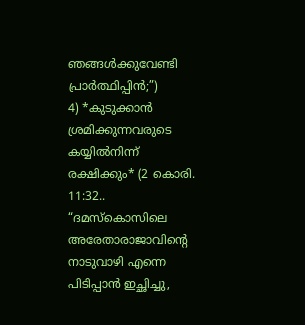ഞങ്ങൾക്കുവേണ്ടി പ്രാർത്ഥിപ്പിൻ;”)
4) *കുടുക്കാൻ ശ്രമിക്കുന്നവരുടെ കയ്യിൽനിന്ന് രക്ഷിക്കും* (2 കൊരി. 11:32.. “ദമസ്കൊസിലെ അരേതാരാജാവിൻ്റെ നാടുവാഴി എന്നെ പിടിപ്പാൻ ഇച്ഛിച്ചു,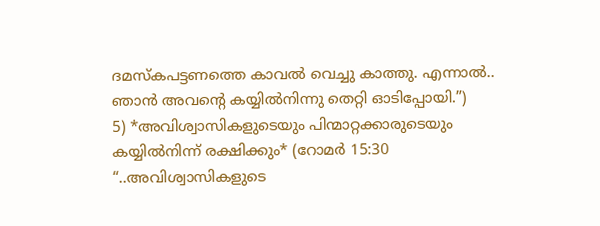ദമസ്കപട്ടണത്തെ കാവൽ വെച്ചു കാത്തു. എന്നാൽ.. ഞാൻ അവൻ്റെ കയ്യിൽനിന്നു തെറ്റി ഓടിപ്പോയി.”)
5) *അവിശ്വാസികളുടെയും പിന്മാറ്റക്കാരുടെയും കയ്യിൽനിന്ന് രക്ഷിക്കും* (റോമർ 15:30 “..അവിശ്വാസികളുടെ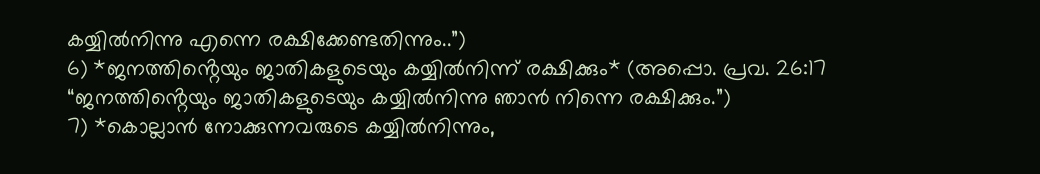കയ്യിൽനിന്നു എന്നെ രക്ഷിക്കേണ്ടതിന്നും..”)
6) *ജനത്തിൻ്റെയും ജാതികളുടെയും കയ്യിൽനിന്ന് രക്ഷിക്കും* (അപ്പൊ. പ്രവ. 26:17 “ജനത്തിൻ്റെയും ജാതികളുടെയും കയ്യിൽനിന്നു ഞാൻ നിന്നെ രക്ഷിക്കും.”)
7) *കൊല്ലാൻ നോക്കുന്നവരുടെ കയ്യിൽനിന്നും,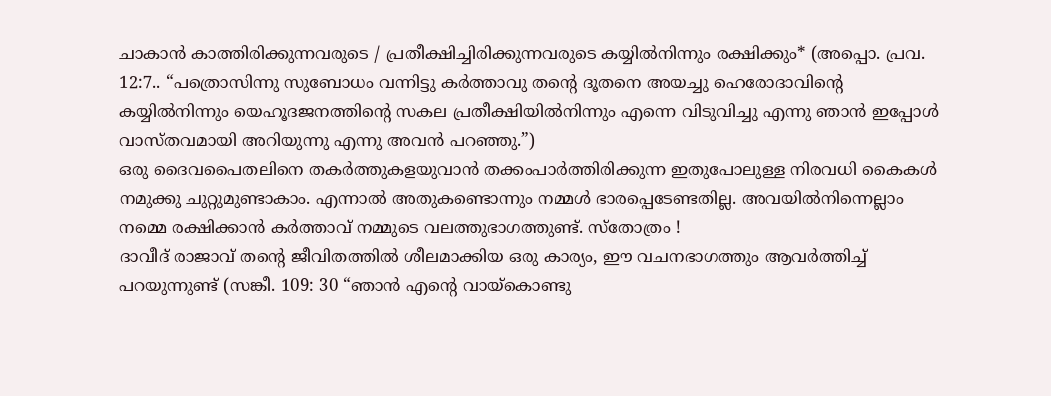ചാകാൻ കാത്തിരിക്കുന്നവരുടെ / പ്രതീക്ഷിച്ചിരിക്കുന്നവരുടെ കയ്യിൽനിന്നും രക്ഷിക്കും* (അപ്പൊ. പ്രവ. 12:7.. “പത്രൊസിന്നു സുബോധം വന്നിട്ടു കർത്താവു തൻ്റെ ദൂതനെ അയച്ചു ഹെരോദാവിൻ്റെ കയ്യിൽനിന്നും യെഹൂദജനത്തിൻ്റെ സകല പ്രതീക്ഷിയിൽനിന്നും എന്നെ വിടുവിച്ചു എന്നു ഞാൻ ഇപ്പോൾ വാസ്തവമായി അറിയുന്നു എന്നു അവൻ പറഞ്ഞു.”)
ഒരു ദൈവപൈതലിനെ തകർത്തുകളയുവാൻ തക്കംപാർത്തിരിക്കുന്ന ഇതുപോലുള്ള നിരവധി കൈകൾ നമുക്കു ചുറ്റുമുണ്ടാകാം. എന്നാൽ അതുകണ്ടൊന്നും നമ്മൾ ഭാരപ്പെടേണ്ടതില്ല. അവയിൽനിന്നെല്ലാം നമ്മെ രക്ഷിക്കാൻ കർത്താവ് നമ്മുടെ വലത്തുഭാഗത്തുണ്ട്. സ്തോത്രം !
ദാവീദ് രാജാവ് തൻ്റെ ജീവിതത്തിൽ ശീലമാക്കിയ ഒരു കാര്യം, ഈ വചനഭാഗത്തും ആവർത്തിച്ച് പറയുന്നുണ്ട് (സങ്കീ. 109: 30 “ഞാൻ എൻ്റെ വായ്കൊണ്ടു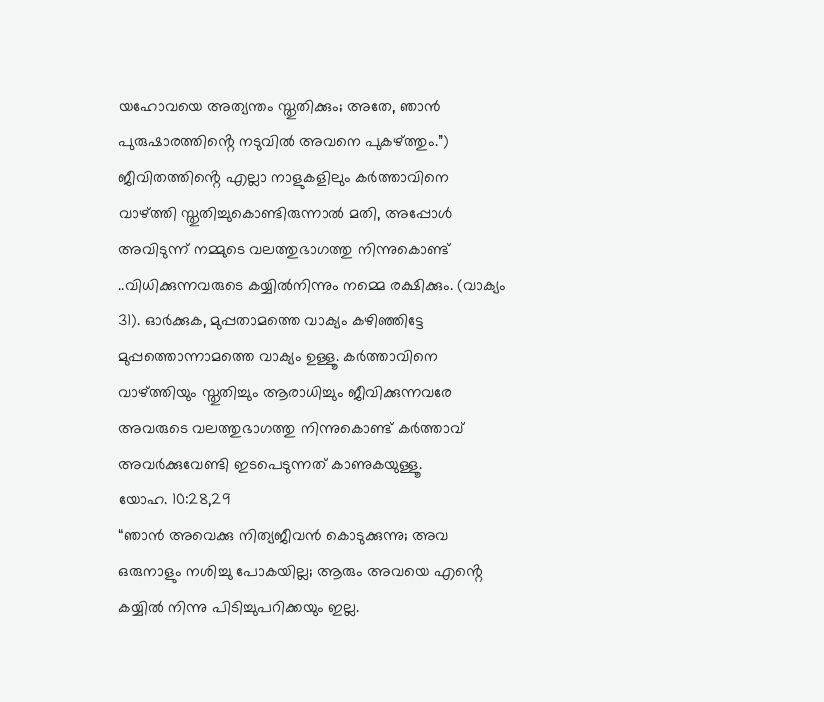യഹോവയെ അത്യന്തം സ്തുതിക്കും; അതേ, ഞാൻ പുരുഷാരത്തിൻ്റെ നടുവിൽ അവനെ പുകഴ്ത്തും.”)
ജീവിതത്തിൻ്റെ എല്ലാ നാളുകളിലും കർത്താവിനെ വാഴ്ത്തി സ്തുതിച്ചുകൊണ്ടിരുന്നാൽ മതി, അപ്പോൾ അവിടുന്ന് നമ്മുടെ വലത്തുഭാഗത്തു നിന്നുകൊണ്ട് ..വിധിക്കുന്നവരുടെ കയ്യിൽനിന്നും നമ്മെ രക്ഷിക്കും. (വാക്യം 31). ഓർക്കുക, മുപ്പതാമത്തെ വാക്യം കഴിഞ്ഞിട്ടേ മുപ്പത്തൊന്നാമത്തെ വാക്യം ഉള്ളൂ. കർത്താവിനെ വാഴ്ത്തിയും സ്തുതിച്ചും ആരാധിച്ചും ജീവിക്കുന്നവരേ അവരുടെ വലത്തുഭാഗത്തു നിന്നുകൊണ്ട് കർത്താവ് അവർക്കുവേണ്ടി ഇടപെടുന്നത് കാണുകയുള്ളൂ.
യോഹ. 10:28,29
“ഞാൻ അവെക്കു നിത്യജീവൻ കൊടുക്കുന്നു; അവ ഒരുനാളും നശിച്ചു പോകയില്ല; ആരും അവയെ എൻ്റെ കയ്യിൽ നിന്നു പിടിച്ചുപറിക്കയും ഇല്ല.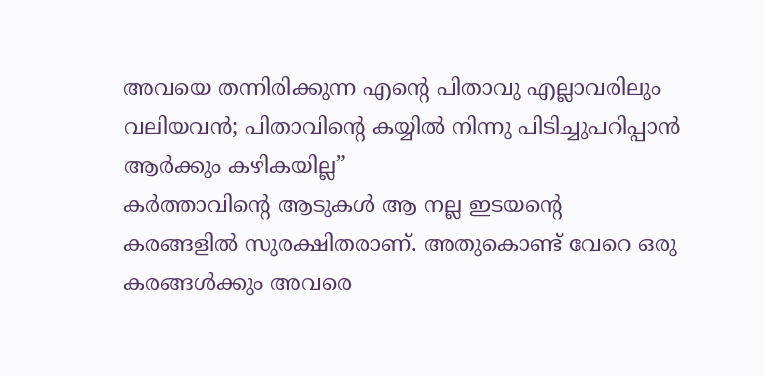അവയെ തന്നിരിക്കുന്ന എൻ്റെ പിതാവു എല്ലാവരിലും വലിയവൻ; പിതാവിൻ്റെ കയ്യിൽ നിന്നു പിടിച്ചുപറിപ്പാൻ ആർക്കും കഴികയില്ല”
കർത്താവിൻ്റെ ആടുകൾ ആ നല്ല ഇടയൻ്റെ കരങ്ങളിൽ സുരക്ഷിതരാണ്. അതുകൊണ്ട് വേറെ ഒരു കരങ്ങൾക്കും അവരെ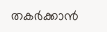തകർക്കാൻ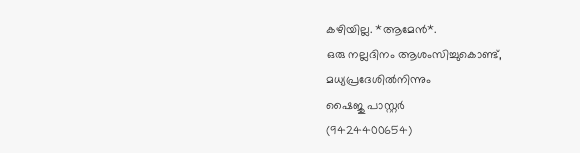കഴിയില്ല. *ആമേൻ*.
ഒരു നല്ലദിനം ആശംസിച്ചുകൊണ്ട്,
മധ്യപ്രദേശിൽനിന്നും
ഷൈജു പാസ്റ്റർ
(9424400654)